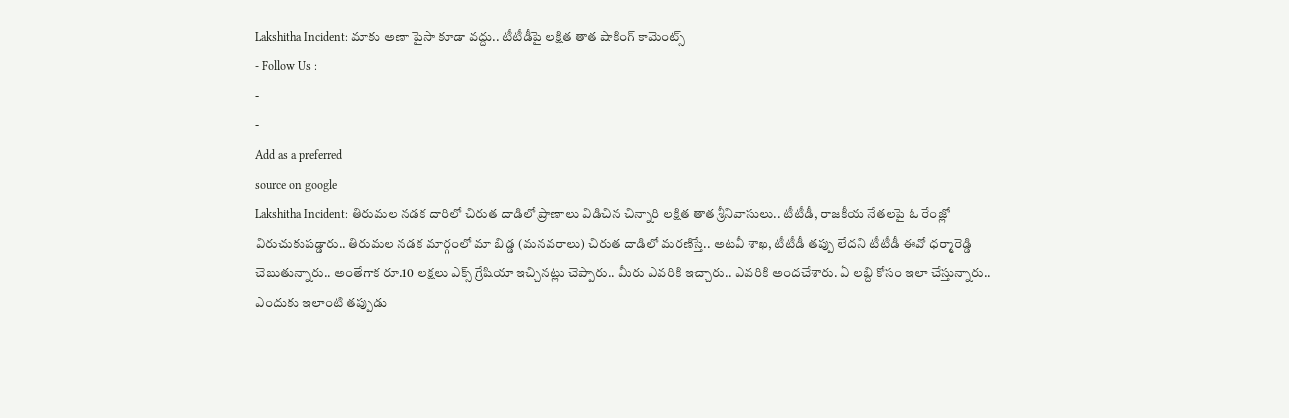Lakshitha Incident: మాకు అణా పైసా కూడా వద్దు.. టీటీడీపై లక్షిత తాత షాకింగ్ కామెంట్స్
- Follow Us :
-
-
Add as a preferred
source on google
Lakshitha Incident: తిరుమల నడక దారిలో చిరుత దాడిలో ప్రాణాలు విడిచిన చిన్నారి లక్షిత తాత శ్రీనివాసులు.. టీటీడీ, రాజకీయ నేతలపై ఓ రేంజ్లో విరుచుకుపడ్డారు.. తిరుమల నడక మార్గంలో మా బిడ్డ (మనవరాలు) చిరుత దాడిలో మరణిస్తే.. అటవీ శాఖ, టీటీడీ తప్పు లేదని టీటీడీ ఈవో ధర్మారెడ్డి చెబుతున్నారు.. అంతేగాక రూ.10 లక్షలు ఎక్స్ గ్రేషియా ఇచ్చినట్లు చెప్పారు.. మీరు ఎవరికి ఇచ్చారు.. ఎవరికి అందచేశారు. ఏ లబ్ది కోసం ఇలా చేస్తున్నారు.. ఎందుకు ఇలాంటి తప్పుడు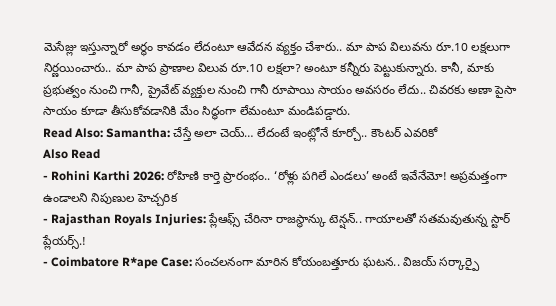మెసేజ్లు ఇస్తున్నారో అర్థం కావడం లేదంటూ ఆవేదన వ్యక్తం చేశారు.. మా పాప విలువను రూ.10 లక్షలుగా నిర్ణయించారు.. మా పాప ప్రాణాల విలువ రూ.10 లక్షలా? అంటూ కన్నీరు పెట్టుకున్నారు. కానీ, మాకు ప్రభుత్వం నుంచి గానీ, ప్రైవేట్ వ్యక్తుల నుంచి గానీ రూపాయి సాయం అవసరం లేదు.. చివరకు అణా పైసా సాయం కూడా తీసుకోవడానికి మేం సిద్ధంగా లేమంటూ మండిపడ్డారు.
Read Also: Samantha: చేస్తే అలా చెయ్… లేదంటే ఇంట్లోనే కూర్చో.. కౌంటర్ ఎవరికో
Also Read
- Rohini Karthi 2026: రోహిణి కార్తె ప్రారంభం.. ‘రోళ్లు పగిలే ఎండలు’ అంటే ఇవేనేమో! అప్రమత్తంగా ఉండాలని నిపుణుల హెచ్చరిక
- Rajasthan Royals Injuries: ప్లేఆఫ్స్ చేరినా రాజస్థాన్కు టెన్షన్.. గాయాలతో సతమవుతున్న స్టార్ ప్లేయర్స్.!
- Coimbatore R*ape Case: సంచలనంగా మారిన కోయంబత్తూరు ఘటన.. విజయ్ సర్కార్పై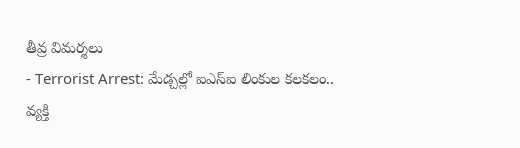తీవ్ర విమర్శలు
- Terrorist Arrest: మేడ్చల్లో ఐఎస్ఐ లింకుల కలకలం.. వ్యక్తి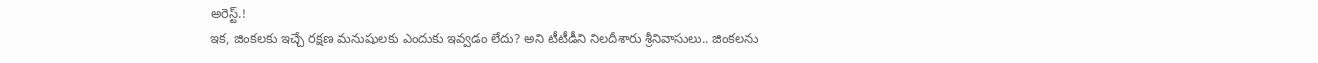అరెస్ట్.!
ఇక, జింకలకు ఇచ్చే రక్షణ మనుషులకు ఎందుకు ఇవ్వడం లేదు? అని టీటీడీని నిలదీశారు శ్రీనివాసులు.. జింకలను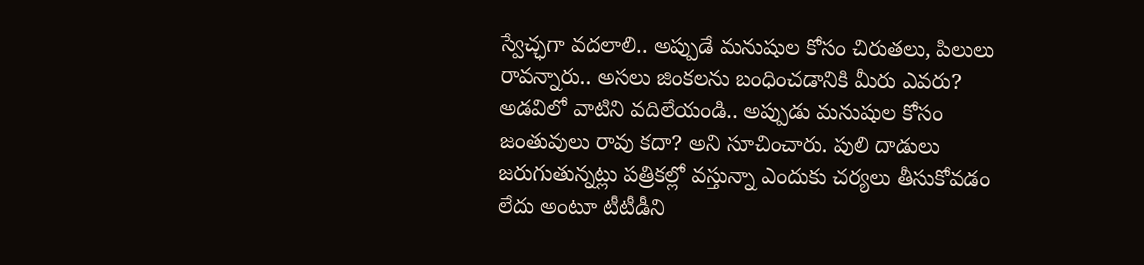స్వేచ్ఛగా వదలాలి.. అప్పుడే మనుషుల కోసం చిరుతలు, పిలులు రావన్నారు.. అసలు జింకలను బంధించడానికి మీరు ఎవరు? అడవిలో వాటిని వదిలేయండి.. అప్పుడు మనుషుల కోసం జంతువులు రావు కదా? అని సూచించారు. పులి దాడులు జరుగుతున్నట్లు పత్రికల్లో వస్తున్నా ఎందుకు చర్యలు తీసుకోవడం లేదు అంటూ టీటీడీని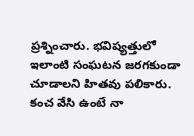ప్రశ్నించారు. భవిష్యత్తులో ఇలాంటి సంఘటన జరగకుండా చూడాలని హితవు పలికారు. కంచ వేసి ఉంటే నా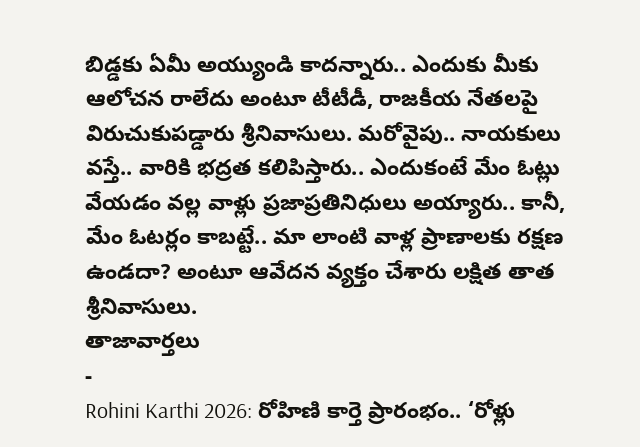బిడ్డకు ఏమీ అయ్యుండి కాదన్నారు.. ఎందుకు మీకు ఆలోచన రాలేదు అంటూ టీటీడీ, రాజకీయ నేతలపై విరుచుకుపడ్డారు శ్రీనివాసులు. మరోవైపు.. నాయకులు వస్తే.. వారికి భద్రత కలిపిస్తారు.. ఎందుకంటే మేం ఓట్లు వేయడం వల్ల వాళ్లు ప్రజాప్రతినిధులు అయ్యారు.. కానీ, మేం ఓటర్లం కాబట్టే.. మా లాంటి వాళ్ల ప్రాణాలకు రక్షణ ఉండదా? అంటూ ఆవేదన వ్యక్తం చేశారు లక్షిత తాత శ్రీనివాసులు.
తాజావార్తలు
-
Rohini Karthi 2026: రోహిణి కార్తె ప్రారంభం.. ‘రోళ్లు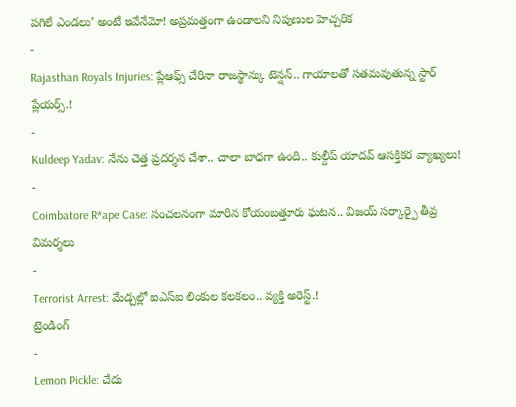పగిలే ఎండలు’ అంటే ఇవేనేమో! అప్రమత్తంగా ఉండాలని నిపుణుల హెచ్చరిక
-
Rajasthan Royals Injuries: ప్లేఆఫ్స్ చేరినా రాజస్థాన్కు టెన్షన్.. గాయాలతో సతమవుతున్న స్టార్ ప్లేయర్స్.!
-
Kuldeep Yadav: నేను చెత్త ప్రదర్శన చేశా.. చాలా బాధగా ఉంది.. కుల్దీప్ యాదవ్ ఆసక్తికర వ్యాఖ్యలు!
-
Coimbatore R*ape Case: సంచలనంగా మారిన కోయంబత్తూరు ఘటన.. విజయ్ సర్కార్పై తీవ్ర విమర్శలు
-
Terrorist Arrest: మేడ్చల్లో ఐఎస్ఐ లింకుల కలకలం.. వ్యక్తి అరెస్ట్.!
ట్రెండింగ్
-
Lemon Pickle: చేదు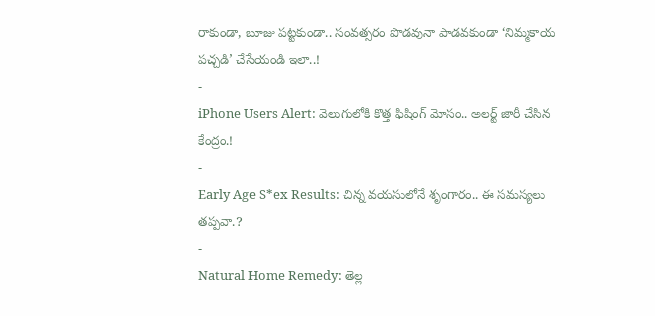రాకుండా, బూజు పట్టకుండా.. సంవత్సరం పొడవునా పాడవకుండా ‘నిమ్మకాయ పచ్చడి’ చేసేయండి ఇలా..!
-
iPhone Users Alert: వెలుగులోకి కొత్త ఫిషింగ్ మోసం.. అలర్ట్ జారీ చేసిన కేంద్రం.!
-
Early Age S*ex Results: చిన్న వయసులోనే శృంగారం.. ఈ సమస్యలు తప్పవా.?
-
Natural Home Remedy: తెల్ల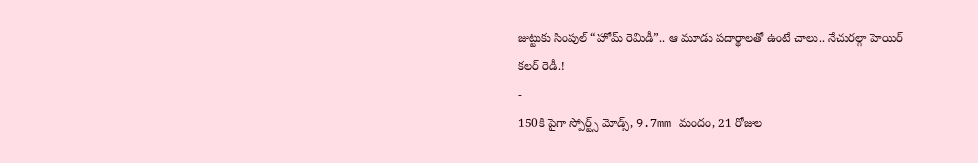జుట్టుకు సింపుల్ “హోమ్ రెమిడీ”.. ఆ మూడు పదార్థాలతో ఉంటే చాలు.. నేచురల్గా హెయిర్ కలర్ రెడీ.!
-
150కి పైగా స్పోర్ట్స్ మోడ్స్, 9.7mm మందం, 21 రోజుల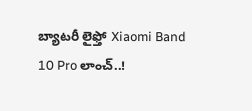బ్యాటరీ లైఫ్తో Xiaomi Band 10 Pro లాంచ్..!